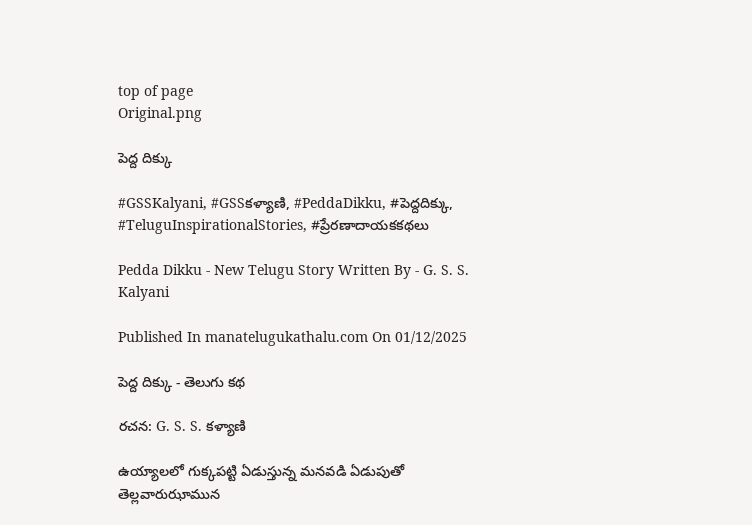top of page
Original.png

పెద్ద దిక్కు

#GSSKalyani, #GSSకళ్యాణి, #PeddaDikku, #పెద్దదిక్కు, #TeluguInspirationalStories, #ప్రేరణాదాయకకథలు

Pedda Dikku - New Telugu Story Written By - G. S. S. Kalyani

Published In manatelugukathalu.com On 01/12/2025

పెద్ద దిక్కు - తెలుగు కథ

రచన: G. S. S. కళ్యాణి

ఉయ్యాలలో గుక్కపట్టి ఏడుస్తున్న మనవడి ఏడుపుతో తెల్లవారుఝామున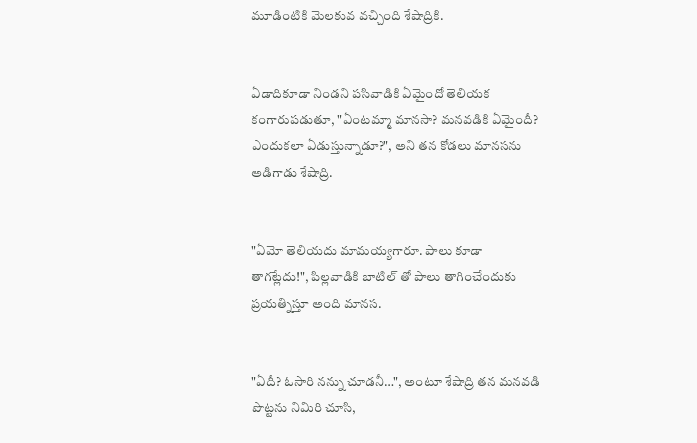మూడింటికి మెలకువ వచ్చింది శేషాద్రికి.


ఏడాదికూడా నిండని పసివాడికి ఏమైందో తెలియక కంగారుపడుతూ, "ఏంటమ్మా మానసా? మనవడికి ఏమైందీ? ఎందుకలా ఏడుస్తున్నాడూ?", అని తన కోడలు మానసను అడిగాడు శేషాద్రి.


"ఏమో తెలియదు మామయ్యగారూ. పాలు కూడా తాగట్లేదు!", పిల్లవాడికి బాటిల్ తో పాలు తాగించేందుకు ప్రయత్నిస్తూ అంది మానస.


"ఏదీ? ఓసారి నన్ను చూడనీ…", అంటూ శేషాద్రి తన మనవడి పొట్టను నిమిరి చూసి,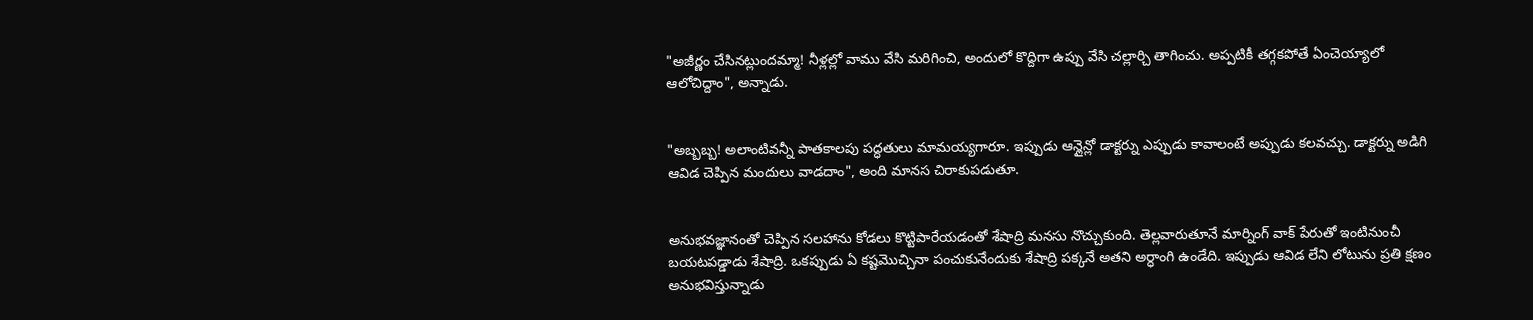"అజీర్ణం చేసినట్లుందమ్మా! నీళ్లల్లో వాము వేసి మరిగించి, అందులో కొద్దిగా ఉప్పు వేసి చల్లార్చి తాగించు. అప్పటికీ తగ్గకపోతే ఏంచెయ్యాలో ఆలోచిద్దాం", అన్నాడు.


"అబ్బబ్బ! అలాంటివన్నీ పాతకాలపు పద్ధతులు మామయ్యగారూ. ఇప్పుడు ఆన్లైన్లో డాక్టర్ను ఎప్పుడు కావాలంటే అప్పుడు కలవచ్చు. డాక్టర్ను అడిగి ఆవిడ చెప్పిన మందులు వాడదాం", అంది మానస చిరాకుపడుతూ.


అనుభవజ్ఞానంతో చెప్పిన సలహాను కోడలు కొట్టిపారేయడంతో శేషాద్రి మనసు నొచ్చుకుంది. తెల్లవారుతూనే మార్నింగ్ వాక్ పేరుతో ఇంటినుంచీ బయటపడ్డాడు శేషాద్రి. ఒకప్పుడు ఏ కష్టమొచ్చినా పంచుకునేందుకు శేషాద్రి పక్కనే అతని అర్ధాంగి ఉండేది. ఇప్పుడు ఆవిడ లేని లోటును ప్రతి క్షణం అనుభవిస్తున్నాడు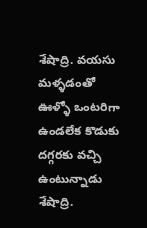శేషాద్రి. వయసు మళ్ళడంతో ఊళ్ళో ఒంటరిగా ఉండలేక కొడుకు దగ్గరకు వచ్చి ఉంటున్నాడు శేషాద్రి.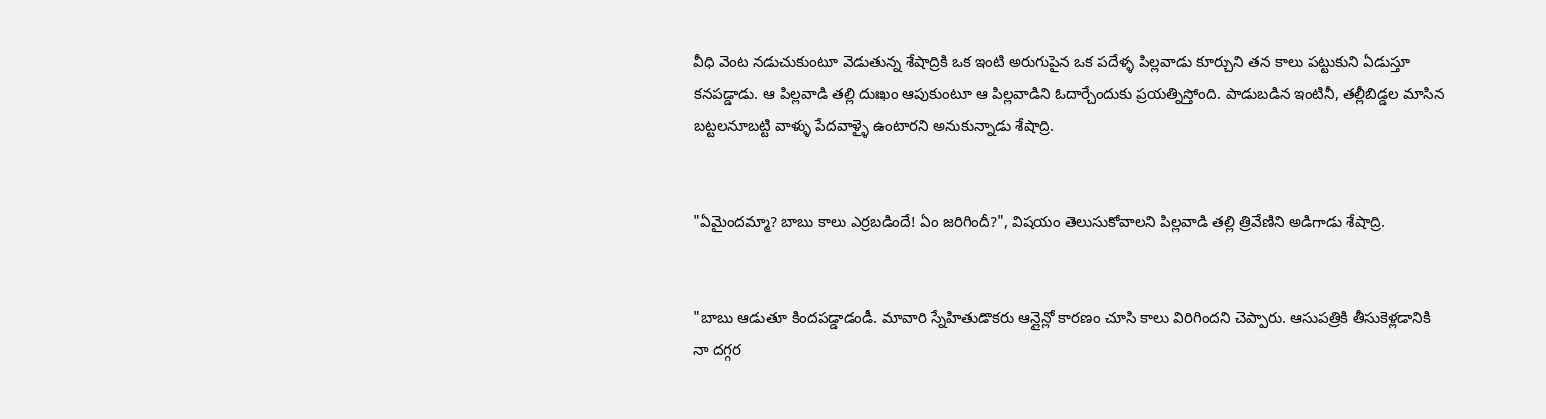వీధి వెంట నడుచుకుంటూ వెడుతున్న శేషాద్రికి ఒక ఇంటి అరుగుపైన ఒక పదేళ్ళ పిల్లవాడు కూర్చుని తన కాలు పట్టుకుని ఏడుస్తూ కనపడ్డాడు. ఆ పిల్లవాడి తల్లి దుఃఖం ఆపుకుంటూ ఆ పిల్లవాడిని ఓదార్చేందుకు ప్రయత్నిస్తోంది. పాడుబడిన ఇంటినీ, తల్లీబిడ్డల మాసిన బట్టలనూబట్టి వాళ్ళు పేదవాళ్ళై ఉంటారని అనుకున్నాడు శేషాద్రి.


"ఏమైందమ్మా? బాబు కాలు ఎర్రబడిందే! ఏం జరిగిందీ?", విషయం తెలుసుకోవాలని పిల్లవాడి తల్లి త్రివేణిని అడిగాడు శేషాద్రి.


"బాబు ఆడుతూ కిందపడ్డాడండీ. మావారి స్నేహితుడొకరు ఆన్లైన్లో కారణం చూసి కాలు విరిగిందని చెప్పారు. ఆసుపత్రికి తీసుకెళ్లడానికి నా దగ్గర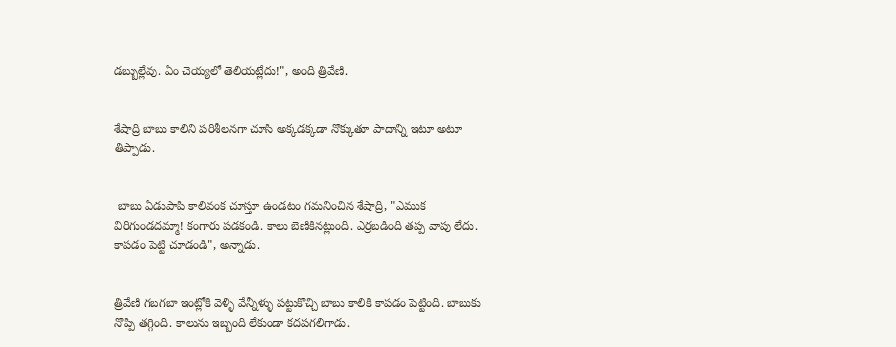డబ్బుల్లేవు. ఏం చెయ్యలో తెలియట్లేదు!", అంది త్రివేణి.


శేషాద్రి బాబు కాలిని పరిశీలనగా చూసి అక్కడక్కడా నొక్కుతూ పాదాన్ని ఇటూ అటూ తిప్పాడు.


 బాబు ఏడుపాపి కాలివంక చూస్తూ ఉండటం గమనించిన శేషాద్రి, "ఎముక విరిగుండదమ్మా! కంగారు పడకండి. కాలు బెణికినట్లుంది. ఎర్రబడింది తప్ప వాపు లేదు. కాపడం పెట్టి చూడండి", అన్నాడు.


త్రివేణి గబగబా ఇంట్లోకి వెళ్ళి వేన్నీళ్ళు పట్టుకొచ్చి బాబు కాలికి కాపడం పెట్టింది. బాబుకు నొప్పి తగ్గింది. కాలును ఇబ్బంది లేకుండా కదపగలిగాడు.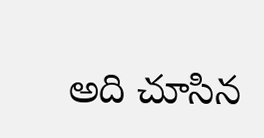అది చూసిన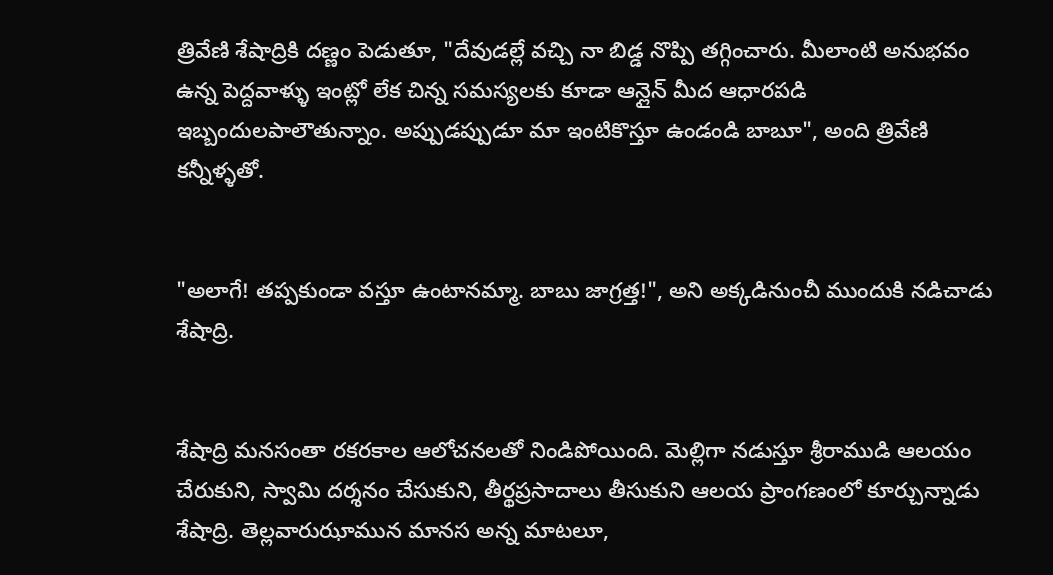త్రివేణి శేషాద్రికి దణ్ణం పెడుతూ, "దేవుడల్లే వచ్చి నా బిడ్డ నొప్పి తగ్గించారు. మీలాంటి అనుభవం ఉన్న పెద్దవాళ్ళు ఇంట్లో లేక చిన్న సమస్యలకు కూడా ఆన్లైన్ మీద ఆధారపడి ఇబ్బందులపాలౌతున్నాం. అప్పుడప్పుడూ మా ఇంటికొస్తూ ఉండండి బాబూ", అంది త్రివేణి కన్నీళ్ళతో.


"అలాగే! తప్పకుండా వస్తూ ఉంటానమ్మా. బాబు జాగ్రత్త!", అని అక్కడినుంచీ ముందుకి నడిచాడు శేషాద్రి.


శేషాద్రి మనసంతా రకరకాల ఆలోచనలతో నిండిపోయింది. మెల్లిగా నడుస్తూ శ్రీరాముడి ఆలయం చేరుకుని, స్వామి దర్శనం చేసుకుని, తీర్థప్రసాదాలు తీసుకుని ఆలయ ప్రాంగణంలో కూర్చున్నాడు శేషాద్రి. తెల్లవారుఝామున మానస అన్న మాటలూ,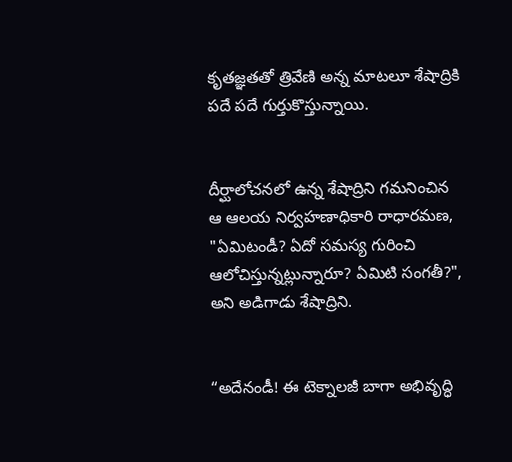కృతజ్ఞతతో త్రివేణి అన్న మాటలూ శేషాద్రికి పదే పదే గుర్తుకొస్తున్నాయి.


దీర్ఘాలోచనలో ఉన్న శేషాద్రిని గమనించిన ఆ ఆలయ నిర్వహణాధికారి రాధారమణ, "ఏమిటండీ? ఏదో సమస్య గురించి ఆలోచిస్తున్నట్లున్నారూ? ఏమిటి సంగతీ?", అని అడిగాడు శేషాద్రిని.


“అదేనండీ! ఈ టెక్నాలజీ బాగా అభివృద్ధి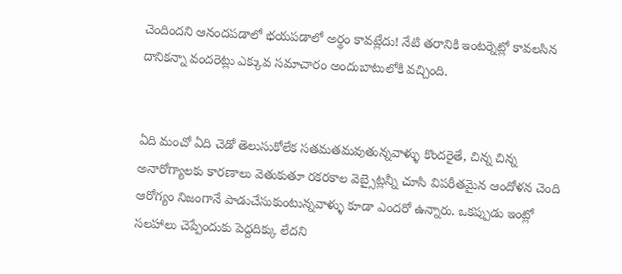చెందిందని ఆనందపడాలో భయపడాలో అర్థం కావట్లేదు! నేటి తరానికి ఇంటర్నెట్లో కావలసిన దానికన్నా వందరెట్లు ఎక్కువ సమాచారం అందుబాటులోకి వచ్చింది.


ఏది మంచో ఏది చెడో తెలుసుకోలేక సతమతమవుతున్నవాళ్ళు కొందరైతే, చిన్న చిన్న అనారోగ్యాలకు కారణాలు వెతుకుతూ రకరకాల వెబ్సైట్లన్నీ చూసి విపరీతమైన ఆందోళన చెంది ఆరోగ్యం నిజంగానే పాడుచేసుకుంటున్నవాళ్ళు కూడా ఎందరో ఉన్నారు. ఒకప్పుడు ఇంట్లో సలహాలు చెప్పేందుకు పెద్దదిక్కు లేదని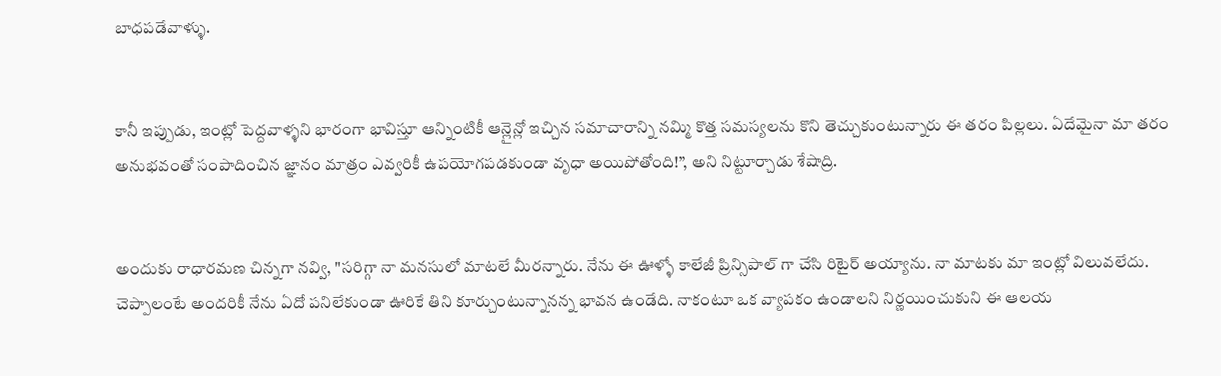బాధపడేవాళ్ళు.


కానీ ఇప్పుడు, ఇంట్లో పెద్దవాళ్ళని భారంగా భావిస్తూ ఆన్నింటికీ ఆన్లైన్లో ఇచ్చిన సమాచారాన్ని నమ్మి కొత్త సమస్యలను కొని తెచ్చుకుంటున్నారు ఈ తరం పిల్లలు. ఏదేమైనా మా తరం అనుభవంతో సంపాదించిన జ్ఞానం మాత్రం ఎవ్వరికీ ఉపయోగపడకుండా వృధా అయిపోతోంది!”, అని నిట్టూర్చాడు శేషాద్రి.


అందుకు రాధారమణ చిన్నగా నవ్వి, "సరిగ్గా నా మనసులో మాటలే మీరన్నారు. నేను ఈ ఊళ్ళో కాలేజీ ప్రిన్సిపాల్ గా చేసి రిటైర్ అయ్యాను. నా మాటకు మా ఇంట్లో విలువలేదు. చెప్పాలంటే అందరికీ నేను ఏదో పనిలేకుండా ఊరికే తిని కూర్చుంటున్నానన్న భావన ఉండేది. నాకంటూ ఒక వ్యాపకం ఉండాలని నిర్ణయించుకుని ఈ ఆలయ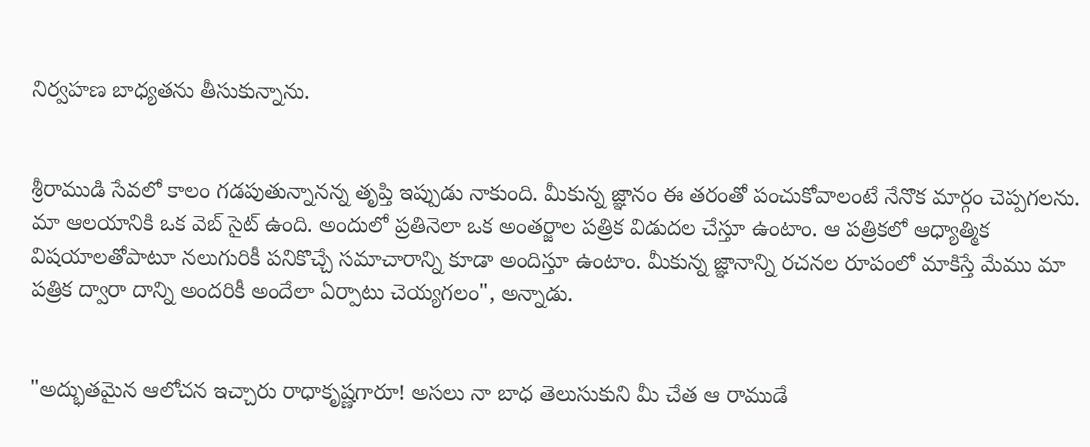నిర్వహణ బాధ్యతను తీసుకున్నాను.


శ్రీరాముడి సేవలో కాలం గడపుతున్నానన్న తృప్తి ఇప్పుడు నాకుంది. మీకున్న జ్ఞానం ఈ తరంతో పంచుకోవాలంటే నేనొక మార్గం చెప్పగలను. మా ఆలయానికి ఒక వెబ్ సైట్ ఉంది. అందులో ప్రతినెలా ఒక అంతర్జాల పత్రిక విడుదల చేస్తూ ఉంటాం. ఆ పత్రికలో ఆధ్యాత్మిక విషయాలతోపాటూ నలుగురికీ పనికొచ్చే సమాచారాన్ని కూడా అందిస్తూ ఉంటాం. మీకున్న జ్ఞానాన్ని రచనల రూపంలో మాకిస్తే మేము మా పత్రిక ద్వారా దాన్ని అందరికీ అందేలా ఏర్పాటు చెయ్యగలం", అన్నాడు.


"అద్భుతమైన ఆలోచన ఇచ్చారు రాధాకృష్ణగారూ! అసలు నా బాధ తెలుసుకుని మీ చేత ఆ రాముడే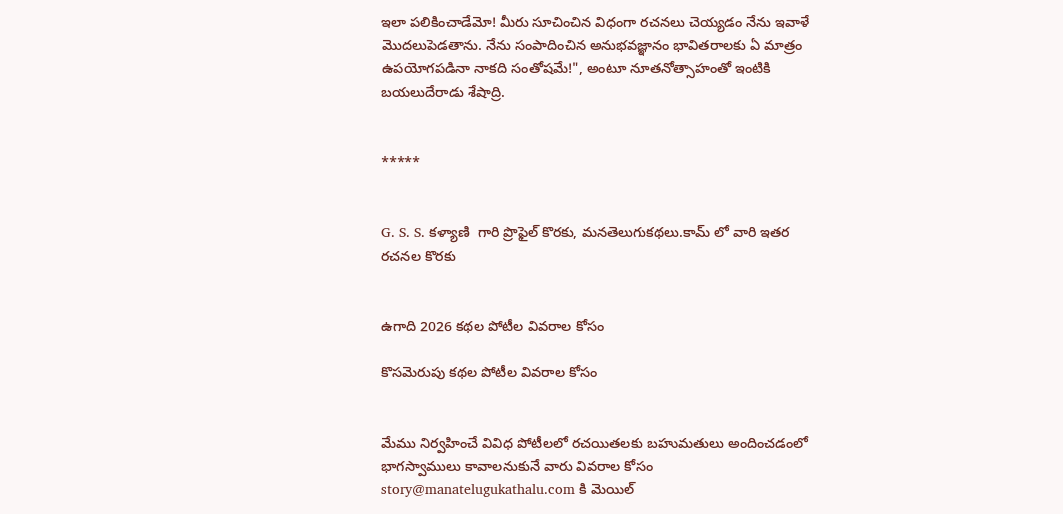ఇలా పలికించాడేమో! మీరు సూచించిన విధంగా రచనలు చెయ్యడం నేను ఇవాళే మొదలుపెడతాను. నేను సంపాదించిన అనుభవజ్ఞానం భావితరాలకు ఏ మాత్రం ఉపయోగపడినా నాకది సంతోషమే!", అంటూ నూతనోత్సాహంతో ఇంటికి బయలుదేరాడు శేషాద్రి.


*****


G. S. S. కళ్యాణి  గారి ప్రొఫైల్ కొరకు, మనతెలుగుకథలు.కామ్ లో వారి ఇతర రచనల కొరకు


ఉగాది 2026 కథల పోటీల వివరాల కోసం

కొసమెరుపు కథల పోటీల వివరాల కోసం


మేము నిర్వహించే వివిధ పోటీలలో రచయితలకు బహుమతులు అందించడంలో భాగస్వాములు కావాలనుకునే వారు వివరాల కోసం story@manatelugukathalu.com కి మెయిల్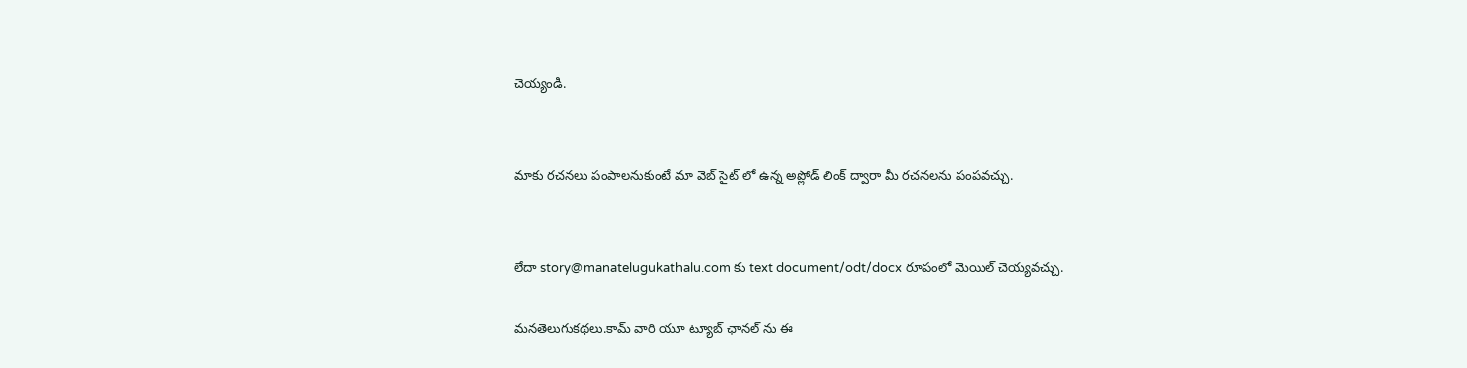చెయ్యండి.


మాకు రచనలు పంపాలనుకుంటే మా వెబ్ సైట్ లో ఉన్న అప్లోడ్ లింక్ ద్వారా మీ రచనలను పంపవచ్చు.


లేదా story@manatelugukathalu.com కు text document/odt/docx రూపంలో మెయిల్ చెయ్యవచ్చు.

మనతెలుగుకథలు.కామ్ వారి యూ ట్యూబ్ ఛానల్ ను ఈ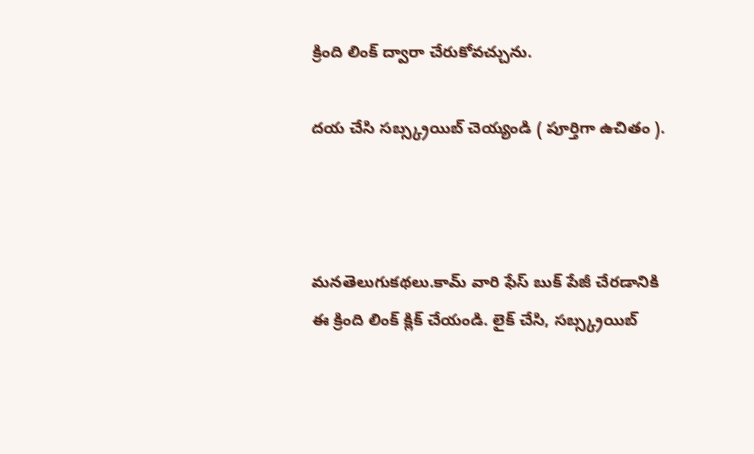క్రింది లింక్ ద్వారా చేరుకోవచ్చును.

దయ చేసి సబ్స్క్రయిబ్ చెయ్యండి ( పూర్తిగా ఉచితం ).



మనతెలుగుకథలు.కామ్ వారి ఫేస్ బుక్ పేజీ చేరడానికి ఈ క్రింది లింక్ క్లిక్ చేయండి. లైక్ చేసి, సబ్స్క్రయిబ్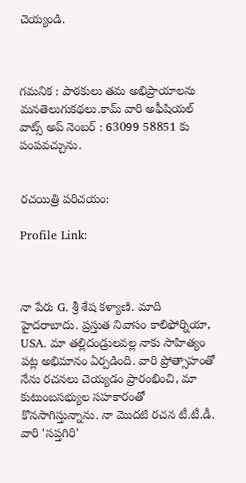చెయ్యండి.



గమనిక : పాఠకులు తమ అభిప్రాయాలను మనతెలుగుకథలు.కామ్ వారి అఫీషియల్ వాట్స్ అప్ నెంబర్ : 63099 58851 కు పంపవచ్చును.


రచయిత్రి పరిచయం:

Profile Link:



నా పేరు G. శ్రీ శేష కళ్యాణి. మాది హైదరాబాదు. ప్రస్తుత నివాసం కాలిఫోర్నియా, USA. మా తల్లిదండ్రులవల్ల నాకు సాహిత్యం పట్ల అభిమానం ఏర్పడింది. వారి ప్రోత్సాహంతో నేను రచనలు చెయ్యడం ప్రారంభించి, మా కుటుంబసభ్యుల సహకారంతో కొనసాగిస్తున్నాను. నా మొదటి రచన టీ.టీ.డీ. వారి 'సప్తగిరి'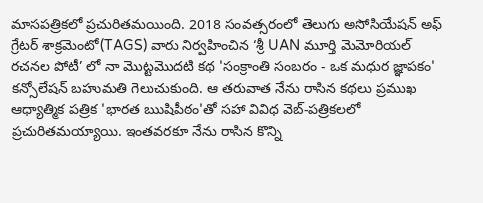మాసపత్రికలో ప్రచురితమయింది. 2018 సంవత్సరంలో తెలుగు అసోసియేషన్ అఫ్ గ్రేటర్ శాక్రమెంటో(TAGS) వారు నిర్వహించిన ‘శ్రీ UAN మూర్తి మెమోరియల్ రచనల పోటీ’ లో నా మొట్టమొదటి కథ 'సంక్రాంతి సంబరం - ఒక మధుర జ్ఞాపకం'  కన్సోలేషన్ బహుమతి గెలుచుకుంది. ఆ తరువాత నేను రాసిన కథలు ప్రముఖ ఆధ్యాత్మిక పత్రిక 'భారత ఋషిపీఠం'తో సహా వివిధ వెబ్-పత్రికలలో ప్రచురితమయ్యాయి. ఇంతవరకూ నేను రాసిన కొన్ని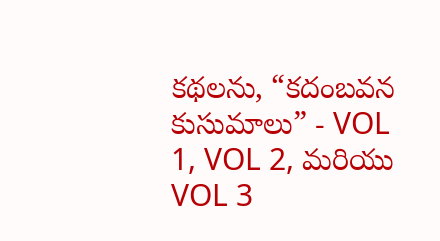కథలను, “కదంబవన కుసుమాలు” - VOL 1, VOL 2, మరియు VOL 3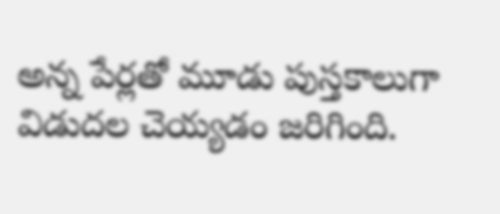అన్న పేర్లతో మూడు పుస్తకాలుగా విడుదల చెయ్యడం జరిగింది.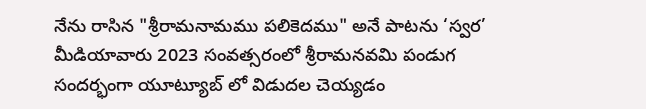నేను రాసిన "శ్రీరామనామము పలికెదము" అనే పాటను ‘స్వర’ మీడియావారు 2023 సంవత్సరంలో శ్రీరామనవమి పండుగ సందర్భంగా యూట్యూబ్ లో విడుదల చెయ్యడం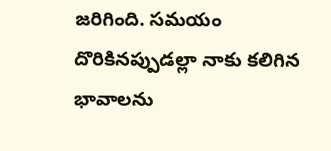జరిగింది. సమయం దొరికినప్పుడల్లా నాకు కలిగిన భావాలను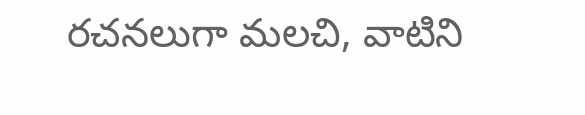రచనలుగా మలచి, వాటిని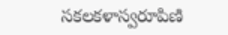సకలకళాస్వరూపిణి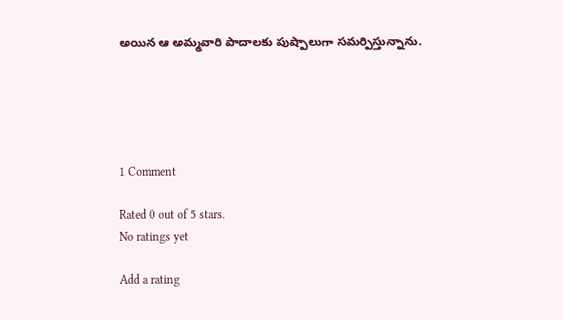అయిన ఆ అమ్మవారి పాదాలకు పుష్పాలుగా సమర్పిస్తున్నాను.





1 Comment

Rated 0 out of 5 stars.
No ratings yet

Add a rating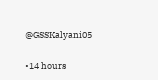@GSSKalyani05

•14 hours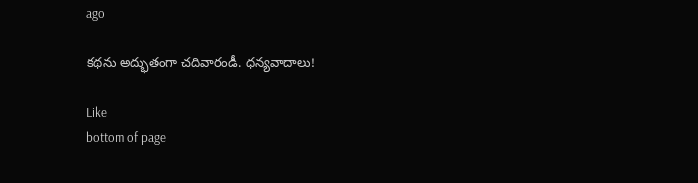ago

కథను అద్భుతంగా చదివారండీ. ధన్యవాదాలు!

Like
bottom of page